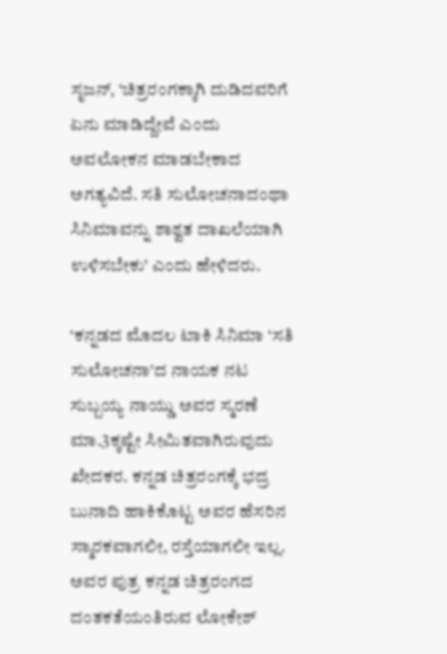ಸೃಜನ್‌, ‘ಚಿತ್ರರಂಗಕ್ಕಾಗಿ ದುಡಿದವರಿಗೆ ಏನು ಮಾಡಿದ್ದೇವೆ ಎಂದು ಅವಲೋಕನ ಮಾಡಬೇಕಾದ ಅಗತ್ಯವಿದೆ. ಸತಿ ಸುಲೋಚನಾದಂಥಾ ಸಿನಿಮಾವನ್ನು ಶಾಶ್ವತ ದಾಖಲೆಯಾಗಿ ಉಳಿಸಬೇಕು’ ಎಂದು ಹೇಳಿದರು.

‘ಕನ್ನಡದ ಮೊದಲ ಟಾಕಿ ಸಿನಿಮಾ ‘ಸತಿ ಸುಲೋಚನಾ’ದ ನಾಯಕ ನಟ ಸುಬ್ಬಯ್ಯ ನಾಯ್ಡು ಅವರ ಸ್ಮರಣೆ ಮಾ.3ಕ್ಕಷ್ಟೇ ಸೀಮಿತವಾಗಿರುವುದು ಖೇದಕರ. ಕನ್ನಡ ಚಿತ್ರರಂಗಕ್ಕೆ ಭದ್ರ ಬುನಾದಿ ಹಾಕಿಕೊಟ್ಟ ಅವರ ಹೆಸರಿನ ಸ್ಮಾರಕವಾಗಲೀ, ರಸ್ತೆಯಾಗಲೀ ಇಲ್ಲ. ಅವರ ಪುತ್ರ ಕನ್ನಡ ಚಿತ್ರರಂಗದ ದಂತಕತೆಯಂತಿರುವ ಲೋಕೇಶ್‌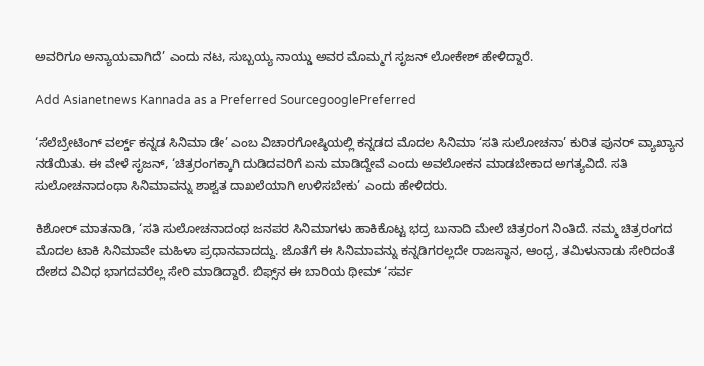ಅವರಿಗೂ ಅನ್ಯಾಯವಾಗಿದೆ’ ಎಂದು ನಟ, ಸುಬ್ಬಯ್ಯ ನಾಯ್ಡು ಅವರ ಮೊಮ್ಮಗ ಸೃಜನ್‌ ಲೋಕೇಶ್‌ ಹೇಳಿದ್ದಾರೆ.

Add Asianetnews Kannada as a Preferred SourcegooglePreferred

‘ಸೆಲೆಬ್ರೇಟಿಂಗ್‌ ವರ್ಲ್ಡ್‌ ಕನ್ನಡ ಸಿನಿಮಾ ಡೇ’ ಎಂಬ ವಿಚಾರಗೋಷ್ಠಿಯಲ್ಲಿ ಕನ್ನಡದ ಮೊದಲ ಸಿನಿಮಾ ‘ಸತಿ ಸುಲೋಚನಾ’ ಕುರಿತ ಪುನರ್‌ ವ್ಯಾಖ್ಯಾನ ನಡೆಯಿತು. ಈ ವೇಳೆ ಸೃಜನ್‌, ‘ಚಿತ್ರರಂಗಕ್ಕಾಗಿ ದುಡಿದವರಿಗೆ ಏನು ಮಾಡಿದ್ದೇವೆ ಎಂದು ಅವಲೋಕನ ಮಾಡಬೇಕಾದ ಅಗತ್ಯವಿದೆ. ಸತಿ ಸುಲೋಚನಾದಂಥಾ ಸಿನಿಮಾವನ್ನು ಶಾಶ್ವತ ದಾಖಲೆಯಾಗಿ ಉಳಿಸಬೇಕು’ ಎಂದು ಹೇಳಿದರು.

ಕಿಶೋರ್‌ ಮಾತನಾಡಿ, ‘ಸತಿ ಸುಲೋಚನಾದಂಥ ಜನಪರ ಸಿನಿಮಾಗಳು ಹಾಕಿಕೊಟ್ಟ ಭದ್ರ ಬುನಾದಿ ಮೇಲೆ ಚಿತ್ರರಂಗ ನಿಂತಿದೆ. ನಮ್ಮ ಚಿತ್ರರಂಗದ ಮೊದಲ ಟಾಕಿ ಸಿನಿಮಾವೇ ಮಹಿಳಾ ಪ್ರಧಾನವಾದದ್ದು. ಜೊತೆಗೆ ಈ ಸಿನಿಮಾವನ್ನು ಕನ್ನಡಿಗರಲ್ಲದೇ ರಾಜಸ್ಥಾನ, ಆಂಧ್ರ, ತಮಿಳುನಾಡು ಸೇರಿದಂತೆ ದೇಶದ ವಿವಿಧ ಭಾಗದವರೆಲ್ಲ ಸೇರಿ ಮಾಡಿದ್ದಾರೆ. ಬಿಫ್ಸ್‌ನ ಈ ಬಾರಿಯ ಥೀಮ್‌ ‘ಸರ್ವ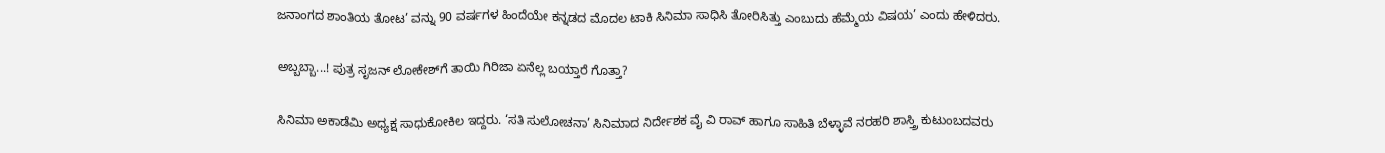ಜನಾಂಗದ ಶಾಂತಿಯ ತೋಟ’ ವನ್ನು 90 ವರ್ಷಗಳ ಹಿಂದೆಯೇ ಕನ್ನಡದ ಮೊದಲ ಟಾಕಿ ಸಿನಿಮಾ ಸಾಧಿಸಿ ತೋರಿಸಿತ್ತು ಎಂಬುದು ಹೆಮ್ಮೆಯ ವಿಷಯ’ ಎಂದು ಹೇಳಿದರು.

ಅಬ್ಬಬ್ಬಾ...! ಪುತ್ರ ಸೃಜನ್‌ ಲೋಕೇಶ್‌ಗೆ ತಾಯಿ ಗಿರಿಜಾ ಏನೆಲ್ಲ ಬಯ್ತಾರೆ ಗೊತ್ತಾ?

ಸಿನಿಮಾ ಅಕಾಡೆಮಿ ಅಧ್ಯಕ್ಷ ಸಾಧುಕೋಕಿಲ ಇದ್ದರು. ‘ಸತಿ ಸುಲೋಚನಾ’ ಸಿನಿಮಾದ ನಿರ್ದೇಶಕ ವೈ ವಿ ರಾವ್‌ ಹಾಗೂ ಸಾಹಿತಿ ಬೆಳ್ಳಾವೆ ನರಹರಿ ಶಾಸ್ತ್ರಿ ಕುಟುಂಬದವರು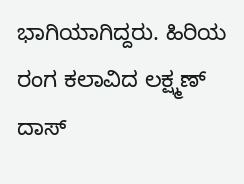ಭಾಗಿಯಾಗಿದ್ದರು. ಹಿರಿಯ ರಂಗ ಕಲಾವಿದ ಲಕ್ಷ್ಮಣ್‌ ದಾಸ್‌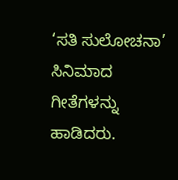‘ಸತಿ ಸುಲೋಚನಾ’ ಸಿನಿಮಾದ ಗೀತೆಗಳನ್ನು ಹಾಡಿದರು.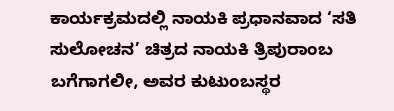ಕಾರ್ಯಕ್ರಮದಲ್ಲಿ ನಾಯಕಿ ಪ್ರಧಾನವಾದ ‘ಸತಿ ಸುಲೋಚನ’ ಚಿತ್ರದ ನಾಯಕಿ ತ್ರಿಪುರಾಂಬ ಬಗೆಗಾಗಲೀ, ಅವರ ಕುಟುಂಬಸ್ಥರ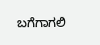ಬಗೆಗಾಗಲಿ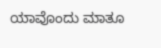ಯಾವೊಂದು ಮಾತೂ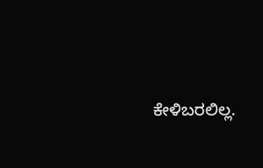ಕೇಳಿಬರಲಿಲ್ಲ.